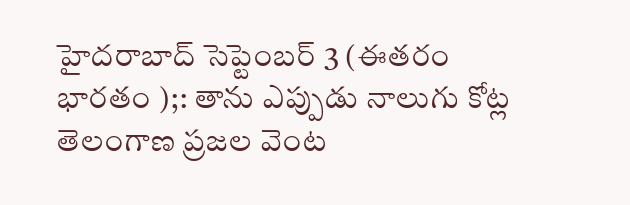హైదరాబాద్ సెప్టెంబర్ 3 (ఈతరం భారతం );: తాను ఎప్పుడు నాలుగు కోట్ల తెలంగాణ ప్రజల వెంట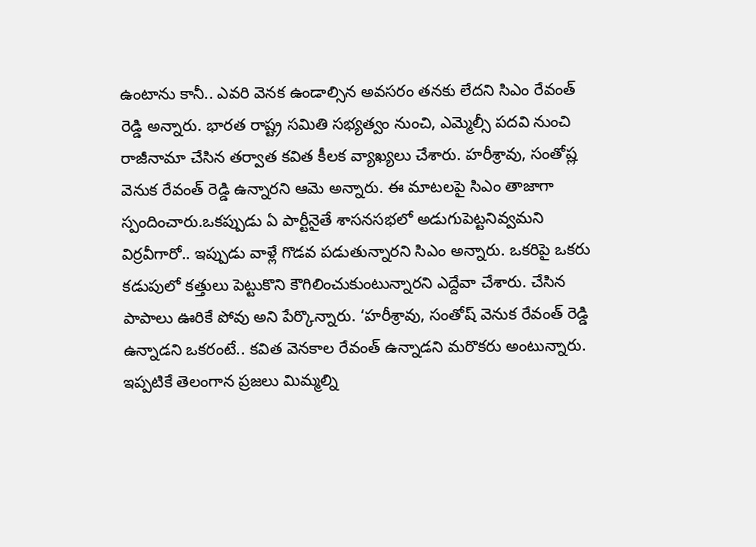ఉంటాను కానీ.. ఎవరి వెనక ఉండాల్సిన అవసరం తనకు లేదని సిఎం రేవంత్ రెడ్డి అన్నారు. భారత రాష్ట్ర సమితి సభ్యత్వం నుంచి, ఎమ్మెల్సీ పదవి నుంచి రాజీనామా చేసిన తర్వాత కవిత కీలక వ్యాఖ్యలు చేశారు. హరీశ్రావు, సంతోష్ల వెనుక రేవంత్ రెడ్డి ఉన్నారని ఆమె అన్నారు. ఈ మాటలపై సిఎం తాజాగా స్పందించారు.ఒకప్పుడు ఏ పార్టీనైతే శాసనసభలో అడుగుపెట్టనివ్వమని విర్రవీగారో.. ఇప్పుడు వాళ్లే గొడవ పడుతున్నారని సిఎం అన్నారు. ఒకరిపై ఒకరు కడుపులో కత్తులు పెట్టుకొని కౌగిలించుకుంటున్నారని ఎద్దేవా చేశారు. చేసిన పాపాలు ఊరికే పోవు అని పేర్కొన్నారు. ‘హరీశ్రావు, సంతోష్ వెనుక రేవంత్ రెడ్డి ఉన్నాడని ఒకరంటే.. కవిత వెనకాల రేవంత్ ఉన్నాడని మరొకరు అంటున్నారు. ఇప్పటికే తెలంగాన ప్రజలు మిమ్మల్ని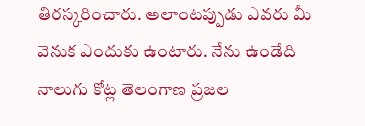తిరస్కరించారు. అలాంటప్పుడు ఎవరు మీ వెనుక ఎందుకు ఉంటారు. నేను ఉండేది నాలుగు కోట్ల తెలంగాణ ప్రజల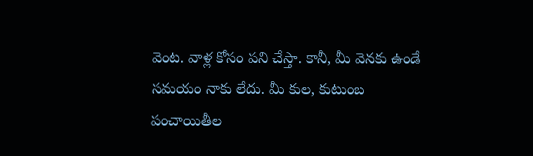వెంట. వాళ్ల కోసం పని చేస్తా. కానీ, మీ వెనకు ఉండే సమయం నాకు లేదు. మీ కుల, కుటుంబ పంచాయితీల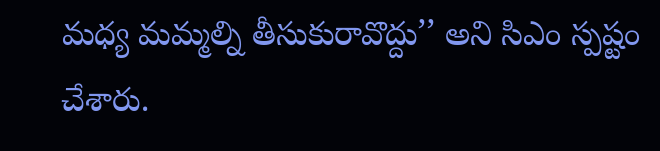మధ్య మమ్మల్ని తీసుకురావొద్దు’’ అని సిఎం స్పష్టం చేశారు.